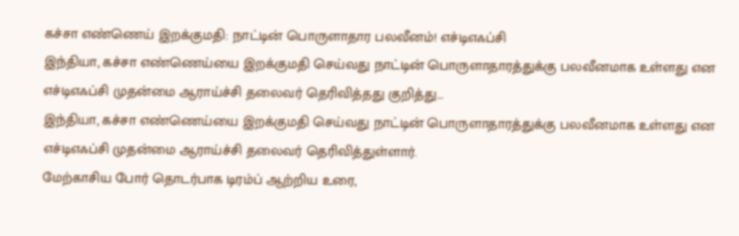கச்சா எண்ணெய் இறக்குமதி: நாட்டின் பொருளாதார பலவீனம்! எச்டிஎஃப்சி
இந்தியா, கச்சா எண்ணெய்யை இறக்குமதி செய்வது நாட்டின் பொருளாதாரத்துக்கு பலவீனமாக உள்ளது என எச்டிஎஃப்சி முதன்மை ஆராய்ச்சி தலைவர் தெரிவித்தது குறித்து...
இந்தியா, கச்சா எண்ணெய்யை இறக்குமதி செய்வது நாட்டின் பொருளாதாரத்துக்கு பலவீனமாக உள்ளது என எச்டிஎஃப்சி முதன்மை ஆராய்ச்சி தலைவர் தெரிவித்துள்ளார்.
மேற்காசிய போர் தொடர்பாக டிரம்ப் ஆற்றிய உரை,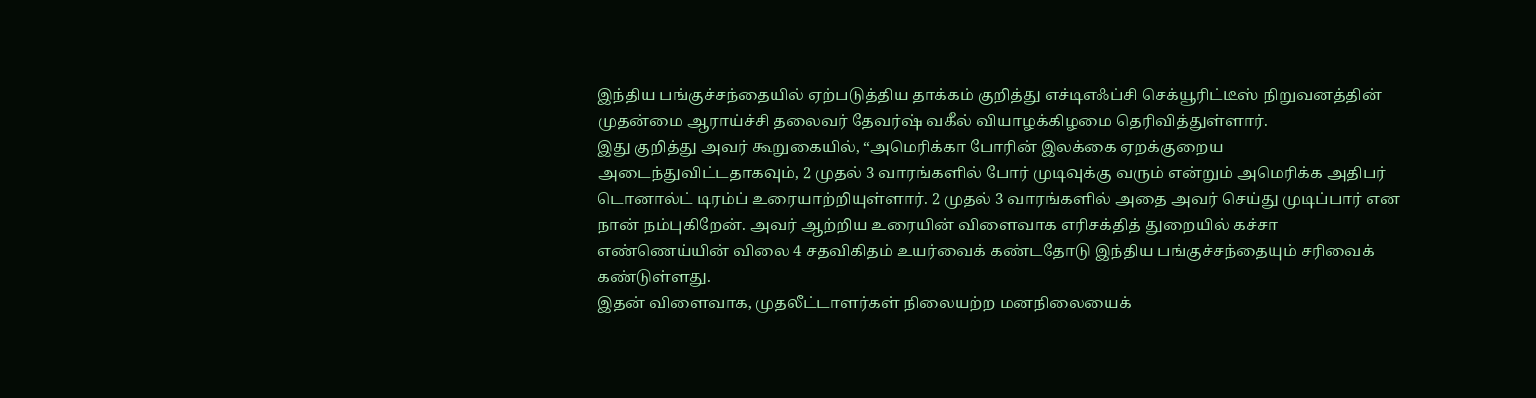இந்திய பங்குச்சந்தையில் ஏற்படுத்திய தாக்கம் குறித்து எச்டிஎஃப்சி செக்யூரிட்டீஸ் நிறுவனத்தின் முதன்மை ஆராய்ச்சி தலைவர் தேவர்ஷ் வகீல் வியாழக்கிழமை தெரிவித்துள்ளார்.
இது குறித்து அவர் கூறுகையில், “அமெரிக்கா போரின் இலக்கை ஏறக்குறைய அடைந்துவிட்டதாகவும், 2 முதல் 3 வாரங்களில் போர் முடிவுக்கு வரும் என்றும் அமெரிக்க அதிபர் டொனால்ட் டிரம்ப் உரையாற்றியுள்ளார். 2 முதல் 3 வாரங்களில் அதை அவர் செய்து முடிப்பார் என நான் நம்புகிறேன். அவர் ஆற்றிய உரையின் விளைவாக எரிசக்தித் துறையில் கச்சா எண்ணெய்யின் விலை 4 சதவிகிதம் உயர்வைக் கண்டதோடு இந்திய பங்குச்சந்தையும் சரிவைக் கண்டுள்ளது.
இதன் விளைவாக, முதலீட்டாளர்கள் நிலையற்ற மனநிலையைக்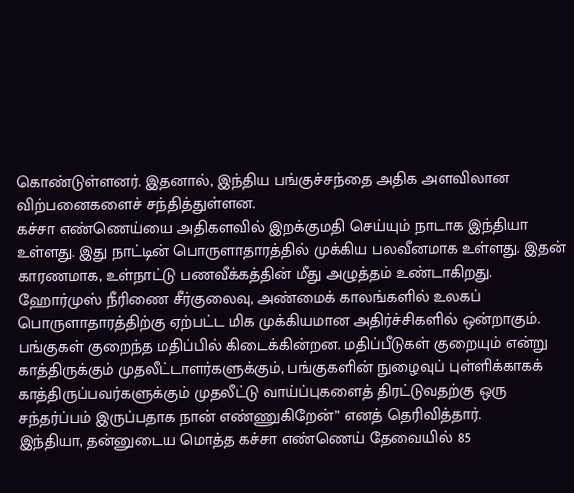கொண்டுள்ளனர். இதனால், இந்திய பங்குச்சந்தை அதிக அளவிலான விற்பனைகளைச் சந்தித்துள்ளன.
கச்சா எண்ணெய்யை அதிகளவில் இறக்குமதி செய்யும் நாடாக இந்தியா உள்ளது. இது நாட்டின் பொருளாதாரத்தில் முக்கிய பலவீனமாக உள்ளது. இதன் காரணமாக, உள்நாட்டு பணவீக்கத்தின் மீது அழுத்தம் உண்டாகிறது.
ஹோர்முஸ் நீரிணை சீர்குலைவு, அண்மைக் காலங்களில் உலகப் பொருளாதாரத்திற்கு ஏற்பட்ட மிக முக்கியமான அதிர்ச்சிகளில் ஒன்றாகும். பங்குகள் குறைந்த மதிப்பில் கிடைக்கின்றன. மதிப்பீடுகள் குறையும் என்று காத்திருக்கும் முதலீட்டாளர்களுக்கும், பங்குகளின் நுழைவுப் புள்ளிக்காகக் காத்திருப்பவர்களுக்கும் முதலீட்டு வாய்ப்புகளைத் திரட்டுவதற்கு ஒரு சந்தர்ப்பம் இருப்பதாக நான் எண்ணுகிறேன்” எனத் தெரிவித்தார்.
இந்தியா, தன்னுடைய மொத்த கச்சா எண்ணெய் தேவையில் 85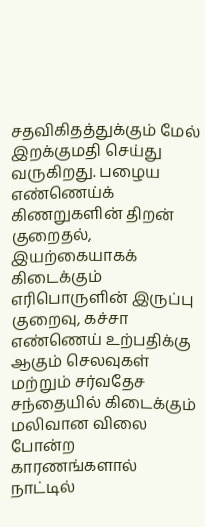சதவிகிதத்துக்கும் மேல் இறக்குமதி செய்து வருகிறது. பழைய எண்ணெய்க் கிணறுகளின் திறன் குறைதல், இயற்கையாகக் கிடைக்கும் எரிபொருளின் இருப்பு குறைவு, கச்சா எண்ணெய் உற்பதிக்கு ஆகும் செலவுகள் மற்றும் சர்வதேச சந்தையில் கிடைக்கும் மலிவான விலை போன்ற காரணங்களால் நாட்டில்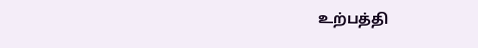உற்பத்தி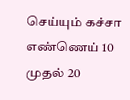செய்யும் கச்சா எண்ணெய் 10 முதல் 20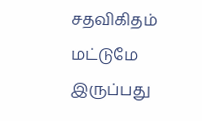சதவிகிதம் மட்டுமே இருப்பது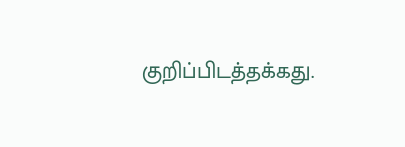குறிப்பிடத்தக்கது.